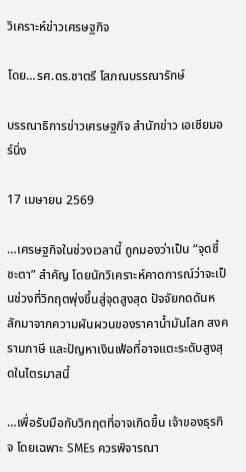วิเคราะห์ข่าวเศรษฐกิจ

โดย…รศ.ดร.ชาตรี โสภณบรรณารักษ์

บรรณาธิการข่าวเศรษฐกิจ สำนักข่าว เอเซียมอร์นิ่ง

17 เมษายน 2569

…เศรษฐกิจในช่วงเวลานี้ ถูกมองว่าเป็น “จุดชี้ชะตา” สำคัญ โดยนักวิเคราะห์คาดการณ์ว่าจะเป็นช่วงที่วิกฤตพุ่งขึ้นสู่จุดสูงสุด ปัจจัยกดดันหลักมาจากความผันผวนของราคาน้ำมันโลก สงครามภาษี และปัญหาเงินเฟ้อที่อาจแตะระดับสูงสุดในไตรมาสนี้

…เพื่อรับมือกับวิกฤตที่อาจเกิดขึ้น เจ้าของธุรกิจ โดยเฉพาะ SMEs ควรพิจารณา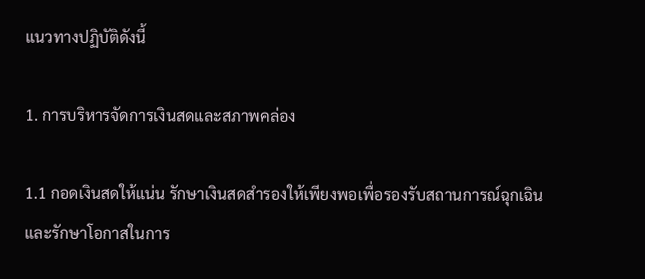แนวทางปฏิบัติดังนี้

1. การบริหารจัดการเงินสดและสภาพคล่อง

1.1 กอดเงินสดให้แน่น รักษาเงินสดสำรองให้เพียงพอเพื่อรองรับสถานการณ์ฉุกเฉินและรักษาโอกาสในการ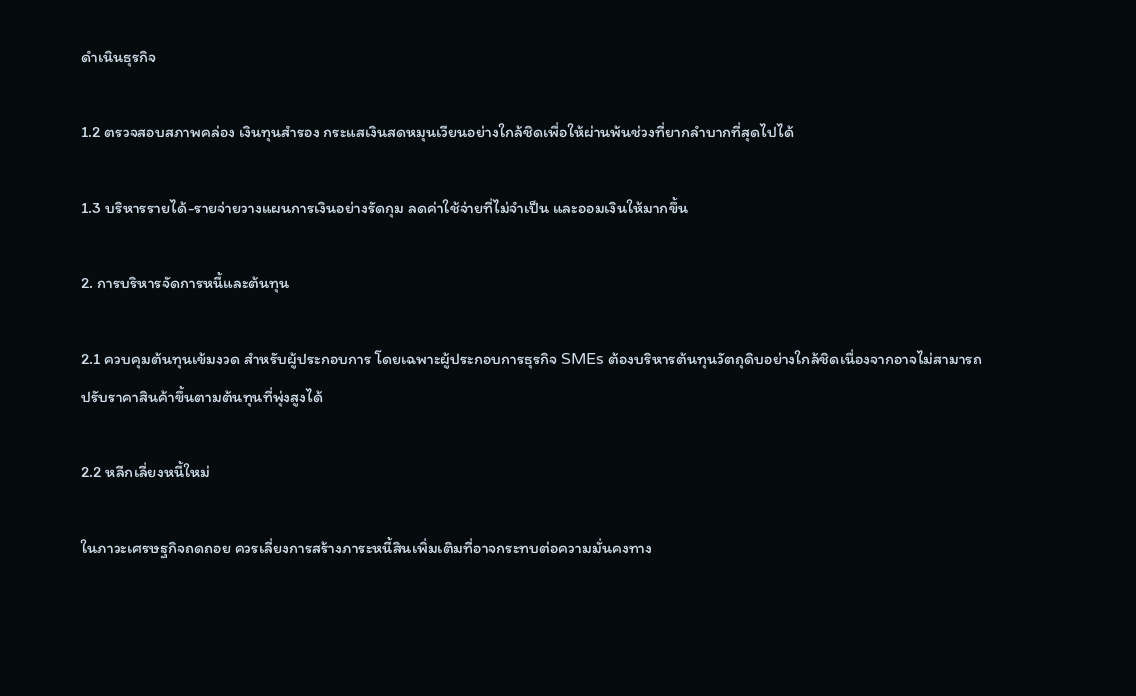ดำเนินธุรกิจ

1.2 ตรวจสอบสภาพคล่อง เงินทุนสำรอง กระแสเงินสดหมุนเวียนอย่างใกล้ชิดเพื่อให้ผ่านพ้นช่วงที่ยากลำบากที่สุดไปได้

1.3 บริหารรายได้-รายจ่ายวางแผนการเงินอย่างรัดกุม ลดค่าใช้จ่ายที่ไม่จำเป็น และออมเงินให้มากขึ้น

2. การบริหารจัดการหนี้และต้นทุน

2.1 ควบคุมต้นทุนเข้มงวด สำหรับผู้ประกอบการ โดยเฉพาะผู้ประกอบการธุรกิจ SMEs ต้องบริหารต้นทุนวัตถุดิบอย่างใกล้ชิดเนื่องจากอาจไม่สามารถปรับราคาสินค้าขึ้นตามต้นทุนที่พุ่งสูงได้

2.2 หลีกเลี่ยงหนี้ใหม่

ในภาวะเศรษฐกิจถดถอย ควรเลี่ยงการสร้างภาระหนี้สินเพิ่มเติมที่อาจกระทบต่อความมั่นคงทาง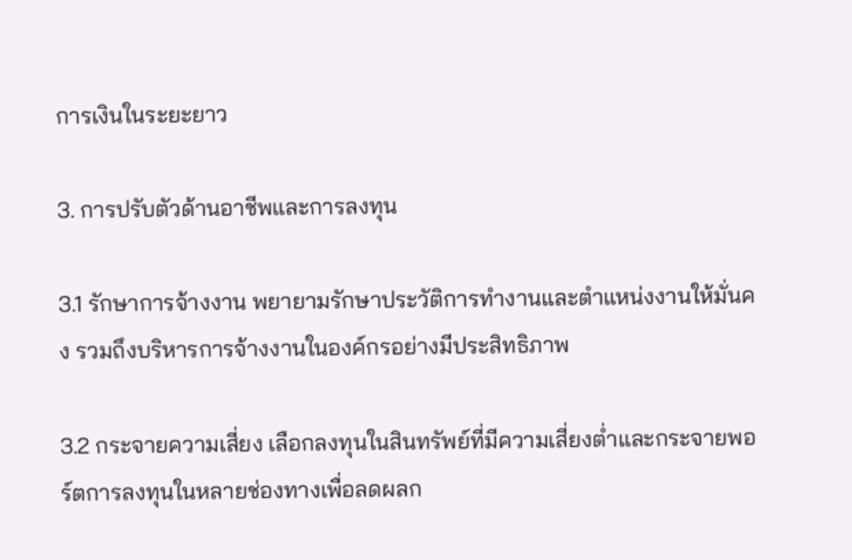การเงินในระยะยาว

3. การปรับตัวด้านอาชีพและการลงทุน

3.1 รักษาการจ้างงาน พยายามรักษาประวัติการทำงานและตำแหน่งงานให้มั่นคง รวมถึงบริหารการจ้างงานในองค์กรอย่างมีประสิทธิภาพ

3.2 กระจายความเสี่ยง เลือกลงทุนในสินทรัพย์ที่มีความเสี่ยงต่ำและกระจายพอร์ตการลงทุนในหลายช่องทางเพื่อลดผลก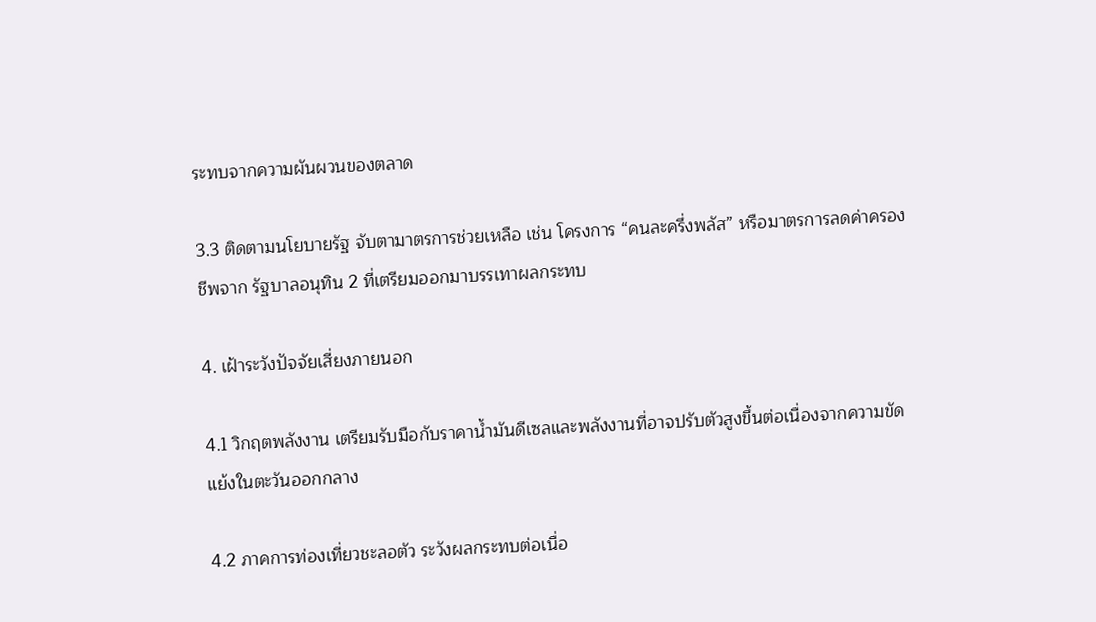ระทบจากความผันผวนของตลาด

3.3 ติดตามนโยบายรัฐ จับตามาตรการช่วยเหลือ เช่น โครงการ “คนละครึ่งพลัส” หรือมาตรการลดค่าครองชีพจาก รัฐบาลอนุทิน 2 ที่เตรียมออกมาบรรเทาผลกระทบ

4. เฝ้าระวังปัจจัยเสี่ยงภายนอก

4.1 วิกฤตพลังงาน เตรียมรับมือกับราคาน้ำมันดีเซลและพลังงานที่อาจปรับตัวสูงขึ้นต่อเนื่องจากความขัดแย้งในตะวันออกกลาง

4.2 ภาคการท่องเที่ยวชะลอตัว ระวังผลกระทบต่อเนื่อ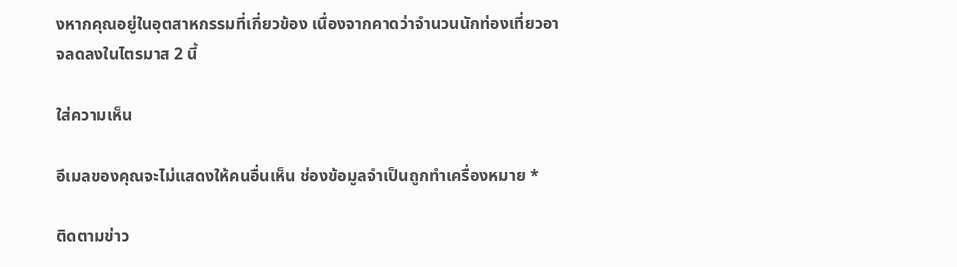งหากคุณอยู่ในอุตสาหกรรมที่เกี่ยวข้อง เนื่องจากคาดว่าจำนวนนักท่องเที่ยวอาจลดลงในไตรมาส 2 นี้

ใส่ความเห็น

อีเมลของคุณจะไม่แสดงให้คนอื่นเห็น ช่องข้อมูลจำเป็นถูกทำเครื่องหมาย *

ติดตามข่าว